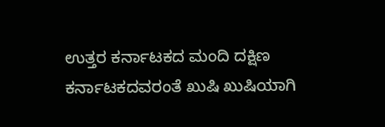ಉತ್ತರ ಕರ್ನಾಟಕದ ಮಂದಿ ದಕ್ಷಿಣ ಕರ್ನಾಟಕದವರಂತೆ ಖುಷಿ ಖುಷಿಯಾಗಿ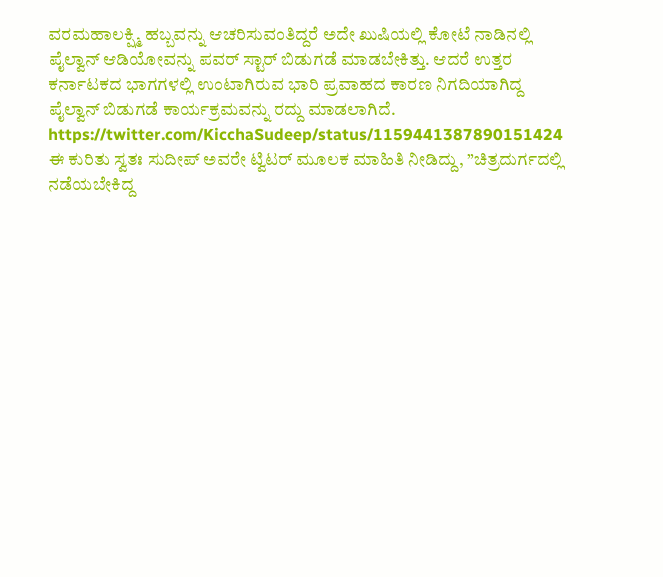ವರಮಹಾಲಕ್ಷ್ಮಿ ಹಬ್ಬವನ್ನು ಆಚರಿಸುವಂತಿದ್ದರೆ ಅದೇ ಖುಷಿಯಲ್ಲಿ ಕೋಟೆ ನಾಡಿನಲ್ಲಿ ಪೈಲ್ವಾನ್ ಆಡಿಯೋವನ್ನು ಪವರ್ ಸ್ಟಾರ್ ಬಿಡುಗಡೆ ಮಾಡಬೇಕಿತ್ತು. ಆದರೆ ಉತ್ತರ ಕರ್ನಾಟಕದ ಭಾಗಗಳಲ್ಲಿ ಉಂಟಾಗಿರುವ ಭಾರಿ ಪ್ರವಾಹದ ಕಾರಣ ನಿಗದಿಯಾಗಿದ್ದ ಪೈಲ್ವಾನ್ ಬಿಡುಗಡೆ ಕಾರ್ಯಕ್ರಮವನ್ನು ರದ್ದು ಮಾಡಲಾಗಿದೆ.
https://twitter.com/KicchaSudeep/status/1159441387890151424
ಈ ಕುರಿತು ಸ್ವತಃ ಸುದೀಪ್ ಅವರೇ ಟ್ವಿಟರ್ ಮೂಲಕ ಮಾಹಿತಿ ನೀಡಿದ್ದು, ”ಚಿತ್ರದುರ್ಗದಲ್ಲಿ ನಡೆಯಬೇಕಿದ್ದ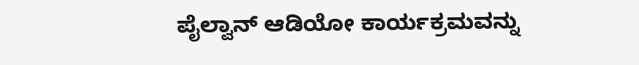ಪೈಲ್ವಾನ್ ಆಡಿಯೋ ಕಾರ್ಯಕ್ರಮವನ್ನು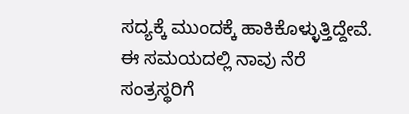ಸದ್ಯಕ್ಕೆ ಮುಂದಕ್ಕೆ ಹಾಕಿಕೊಳ್ಳುತ್ತಿದ್ದೇವೆ. ಈ ಸಮಯದಲ್ಲಿ ನಾವು ನೆರೆ ಸಂತ್ರಸ್ಥರಿಗೆ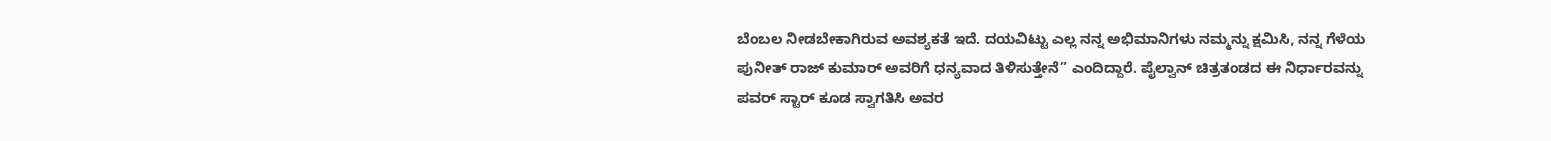ಬೆಂಬಲ ನೀಡಬೇಕಾಗಿರುವ ಅವಶ್ಯಕತೆ ಇದೆ. ದಯವಿಟ್ಟು ಎಲ್ಲ ನನ್ನ ಅಭಿಮಾನಿಗಳು ನಮ್ಮನ್ನು ಕ್ಷಮಿಸಿ, ನನ್ನ ಗೆಳೆಯ ಪುನೀತ್ ರಾಜ್ ಕುಮಾರ್ ಅವರಿಗೆ ಧನ್ಯವಾದ ತಿಳಿಸುತ್ತೇನೆ” ಎಂದಿದ್ದಾರೆ. ಪೈಲ್ವಾನ್ ಚಿತ್ರತಂಡದ ಈ ನಿರ್ಧಾರವನ್ನು ಪವರ್ ಸ್ಟಾರ್ ಕೂಡ ಸ್ವಾಗತಿಸಿ ಅವರ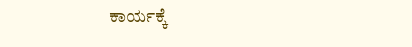ಕಾರ್ಯಕ್ಕೆ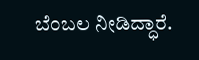ಬೆಂಬಲ ನೀಡಿದ್ಧಾರೆ.